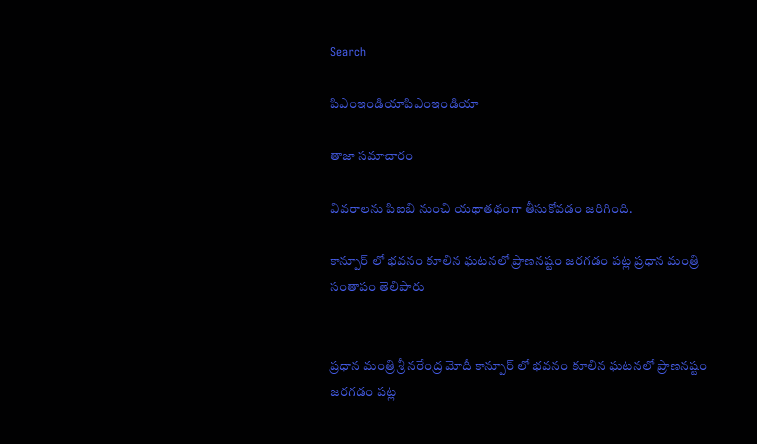Search

పిఎంఇండియాపిఎంఇండియా

తాజా స‌మాచారం

వివరాలను పిఐబి నుంచి యథాతథంగా తీసుకోవడం జరిగింది.

కాన్పూర్ లో భవనం కూలిన ఘటనలో ప్రాణనష్టం జరగడం పట్ల ప్రధాన మంత్రి సంతాపం తెలిపారు


ప్ర‌ధాన మంత్రి శ్రీ న‌రేంద్ర మోదీ కాన్పూర్ లో భవనం కూలిన ఘటనలో ప్రాణనష్టం జరగడం పట్ల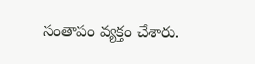సంతాపం వ్యక్తం చేశారు.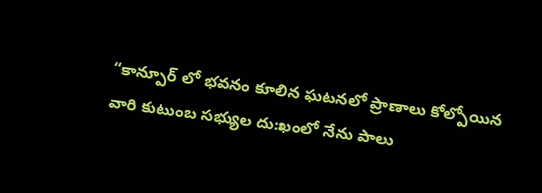“కాన్పూర్ లో భవనం కూలిన ఘటనలో ప్రాణాలు కోల్పోయిన వారి కుటుంబ సభ్యుల దు:ఖంలో నేను పాలు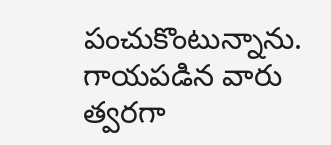పంచుకొంటున్నాను. గాయపడిన వారు త్వరగా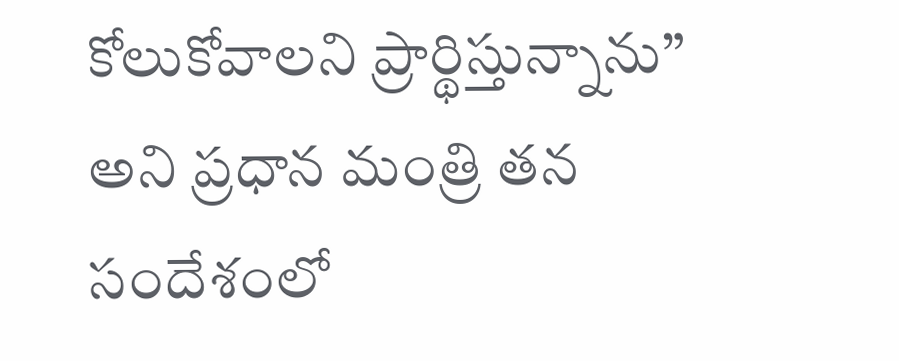కోలుకోవాలని ప్రార్థిస్తున్నాను” అని ప్రధాన మంత్రి తన సందేశంలో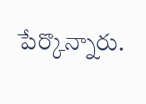పేర్కొన్నారు.